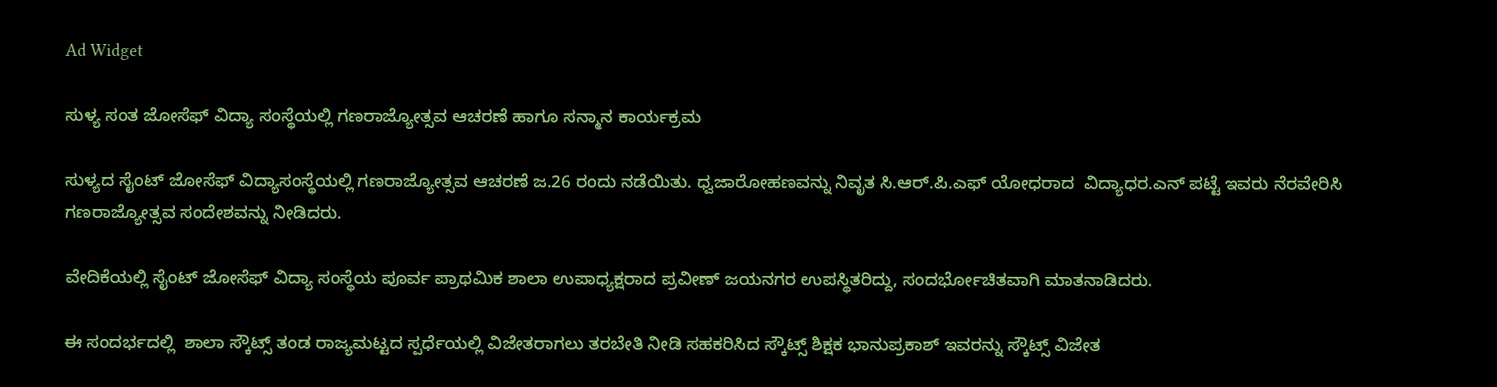Ad Widget

ಸುಳ್ಯ ಸಂತ ಜೋಸೆಫ್ ವಿದ್ಯಾ ಸಂಸ್ಥೆಯಲ್ಲಿ ಗಣರಾಜ್ಯೋತ್ಸವ ಆಚರಣೆ ಹಾಗೂ ಸನ್ಮಾನ ಕಾರ್ಯಕ್ರಮ

ಸುಳ್ಯದ ಸೈಂಟ್ ಜೋಸೆಫ್ ವಿದ್ಯಾಸಂಸ್ಥೆಯಲ್ಲಿ ಗಣರಾಜ್ಯೋತ್ಸವ ಆಚರಣೆ ಜ.26 ರಂದು ನಡೆಯಿತು. ಧ್ವಜಾರೋಹಣವನ್ನು ನಿವೃತ ಸಿ‌.ಆರ್.ಪಿ.ಎಫ್ ಯೋಧರಾದ  ವಿದ್ಯಾಧರ.ಎನ್ ಪಟ್ಟೆ ಇವರು ನೆರವೇರಿಸಿ ಗಣರಾಜ್ಯೋತ್ಸವ ಸಂದೇಶವನ್ನು ನೀಡಿದರು.

ವೇದಿಕೆಯಲ್ಲಿ ಸೈಂಟ್ ಜೋಸೆಫ್ ವಿದ್ಯಾ ಸಂಸ್ಥೆಯ ಪೂರ್ವ ಪ್ರಾಥಮಿಕ ಶಾಲಾ ಉಪಾಧ್ಯಕ್ಷರಾದ ಪ್ರವೀಣ್ ಜಯನಗರ ಉಪಸ್ಥಿತರಿದ್ದು, ಸಂದರ್ಭೋಚಿತವಾಗಿ ಮಾತನಾಡಿದರು.

ಈ ಸಂದರ್ಭದಲ್ಲಿ  ಶಾಲಾ ಸ್ಕೌಟ್ಸ್ ತಂಡ ರಾಜ್ಯಮಟ್ಟದ ಸ್ಪರ್ಧೆಯಲ್ಲಿ ವಿಜೇತರಾಗಲು ತರಬೇತಿ ನೀಡಿ ಸಹಕರಿಸಿದ ಸ್ಕೌಟ್ಸ್ ಶಿಕ್ಷಕ ಭಾನುಪ್ರಕಾಶ್ ಇವರನ್ನು ಸ್ಕೌಟ್ಸ್ ವಿಜೇತ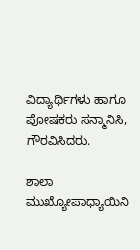ವಿದ್ಯಾರ್ಥಿಗಳು ಹಾಗೂ ಪೋಷಕರು ಸನ್ಮಾನಿಸಿ, ಗೌರವಿಸಿದರು.

ಶಾಲಾ ಮುಖ್ಯೋಪಾಧ್ಯಾಯಿನಿ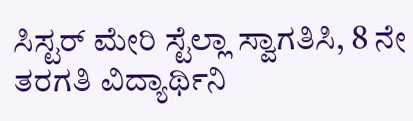ಸಿಸ್ಟರ್ ಮೇರಿ ಸ್ಟೆಲ್ಲಾ ಸ್ವಾಗತಿಸಿ, 8 ನೇ ತರಗತಿ ವಿದ್ಯಾರ್ಥಿನಿ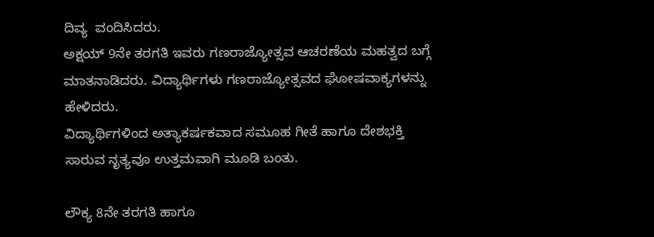ದಿವ್ಯ  ವಂದಿಸಿದರು.
ಅಕ್ಷಯ್ 9ನೇ ತರಗತಿ ಇವರು ಗಣರಾಜ್ಯೋತ್ಸವ ಆಚರಣೆಯ ಮಹತ್ವದ ಬಗ್ಗೆ ಮಾತನಾಡಿದರು. ವಿದ್ಯಾರ್ಥಿಗಳು ಗಣರಾಜ್ಯೋತ್ಸವದ ಘೋಷವಾಕ್ಯಗಳನ್ನು ಹೇಳಿದರು.
ವಿದ್ಯಾರ್ಥಿಗಳಿಂದ ಅತ್ಯಾಕರ್ಷಕವಾದ ಸಮೂಹ ಗೀತೆ ಹಾಗೂ ದೇಶಭಕ್ತಿ ಸಾರುವ ನೃತ್ಯವೂ ಉತ್ತಮವಾಗಿ ಮೂಡಿ ಬಂತು.

ಲೌಕ್ಯ 8ನೇ ತರಗತಿ ಹಾಗೂ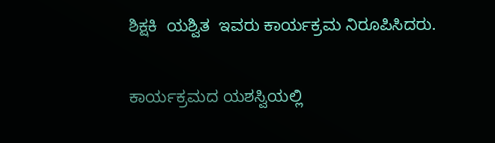ಶಿಕ್ಷಕಿ  ಯಶ್ವಿತ  ಇವರು ಕಾರ್ಯಕ್ರಮ ನಿರೂಪಿಸಿದರು.

ಕಾರ್ಯಕ್ರಮದ ಯಶಸ್ವಿಯಲ್ಲಿ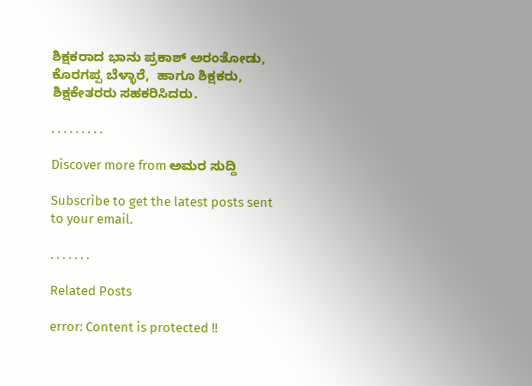ಶಿಕ್ಷಕರಾದ ಭಾನು ಪ್ರಕಾಶ್ ಅರಂತೋಡು, ಕೊರಗಪ್ಪ ಬೆಳ್ಳಾರೆ,  ಹಾಗೂ ಶಿಕ್ಷಕರು, ಶಿಕ್ಷಕೇತರರು ಸಹಕರಿಸಿದರು.

. . . . . . . . .

Discover more from ಅಮರ ಸುದ್ದಿ

Subscribe to get the latest posts sent to your email.

. . . . . . .

Related Posts

error: Content is protected !!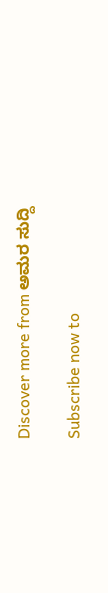Discover more from ಅಮರ ಸುದ್ದಿ

Subscribe now to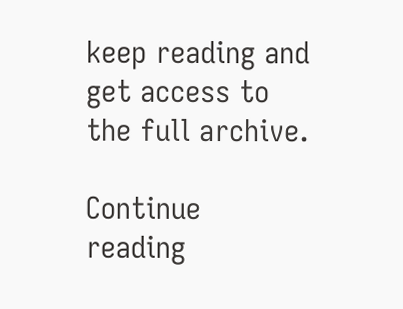keep reading and get access to the full archive.

Continue reading